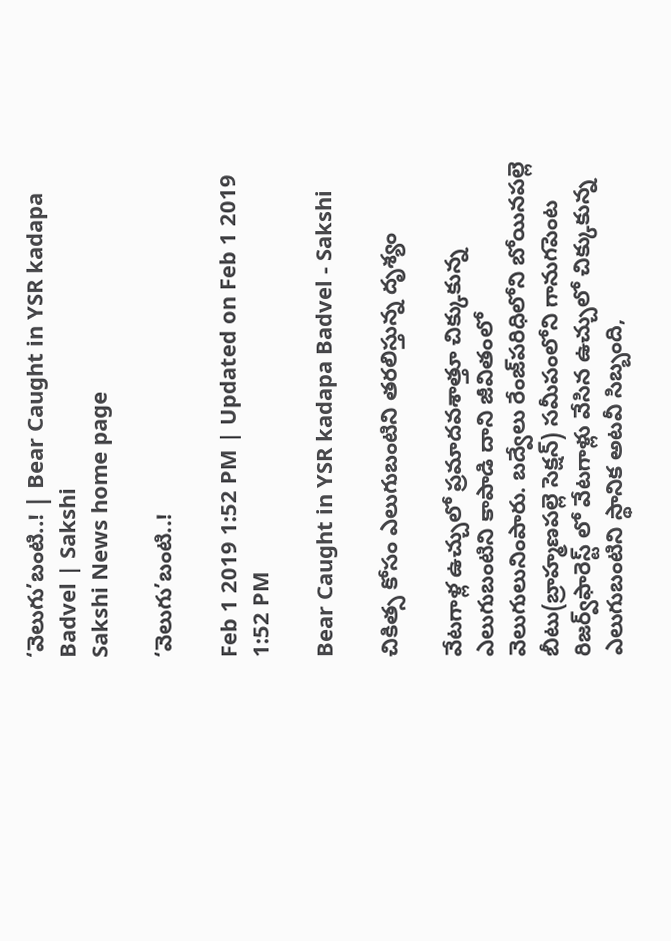‘వెలుగు’బంటి..! | Bear Caught in YSR kadapa Badvel | Sakshi
Sakshi News home page

‘వెలుగు’బంటి..!

Feb 1 2019 1:52 PM | Updated on Feb 1 2019 1:52 PM

Bear Caught in YSR kadapa Badvel - Sakshi

చికిత్స కోసం ఎలుగుబంటిని తరలిస్తున్న దృశ్యం

వేటగాళ్ల ఉచ్చులో ప్రమాదవశాత్తూ చిక్కుకున్న ఎలుగుబంటిని కాపాడి దాని జీవితంలో వెలుగులునింపారు. బద్వేలు రేంజ్‌పరిధిలోని బోయినపల్లె బీటు(బ్రాహ్మణపల్లె సెక్షన్‌) సమీపంలోని గానుగపెంట రిజర్వ్‌ఫారెస్ట్‌ లో వేటగాళ్లు వేసిన ఉచ్చులో చిక్కుకున్న ఎలుగుబంటిని స్థానిక అటవీ సిబ్బంది,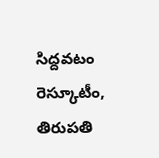సిద్దవటం రెస్కూటీం, తిరుపతి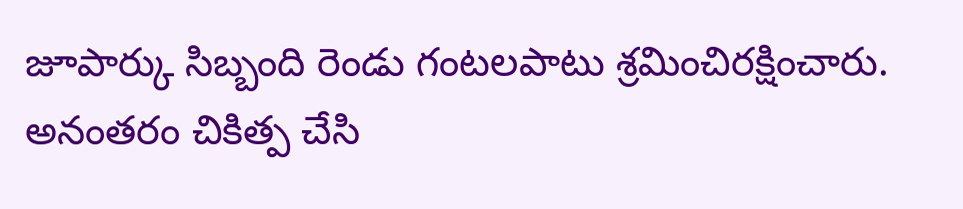జూపార్కు సిబ్బంది రెండు గంటలపాటు శ్రమించిరక్షించారు. అనంతరం చికిత్ప చేసి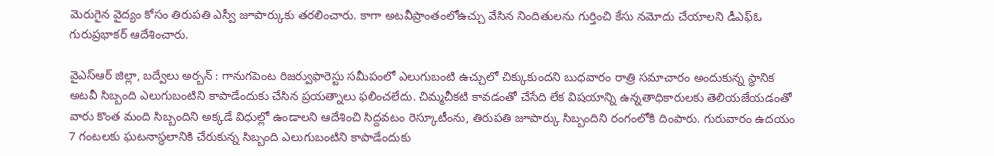మెరుగైన వైద్యం కోసం తిరుపతి ఎస్వీ జూపార్కుకు తరలించారు. కాగా అటవీప్రాంతంలోఉచ్చు వేసిన నిందితులను గుర్తించి కేసు నమోదు చేయాలని డీఎఫ్‌ఓ గురుప్రభాకర్‌ ఆదేశించారు.

వైఎస్‌ఆర్‌ జిల్లా, బద్వేలు అర్బన్‌ : గానుగపెంట రిజర్వుఫారెస్టు సమీపంలో ఎలుగుబంటి ఉచ్చులో చిక్కుకుందని బుధవారం రాత్రి సమాచారం అందుకున్న స్థానిక అటవీ సిబ్బంది ఎలుగుబంటిని కాపాడేందుకు చేసిన ప్రయత్నాలు ఫలించలేదు. చిమ్మచీకటి కావడంతో చేసేది లేక విషయాన్ని ఉన్నతాధికారులకు తెలియజేయడంతో వారు కొంత మంది సిబ్బందిని అక్కడే విధుల్లో ఉండాలని ఆదేశించి సిద్దవటం రెస్కూటీంను, తిరుపతి జూపార్కు సిబ్బందిని రంగంలోకి దింపారు. గురువారం ఉదయం 7 గంటలకు ఘటనాస్థలానికి చేరుకున్న సిబ్బంది ఎలుగుబంటిని కాపాడేందుకు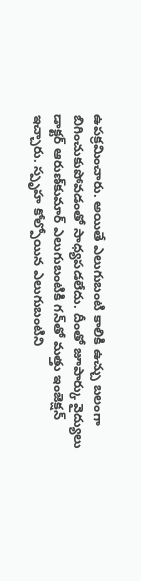ఉపక్రమించారు. అయితే ఎలుగుబంటి కాలికి ఉచ్చు బలంగా బిగించుకుపోవడంతో సాధ్యపడలేదు. దీంతో జూపార్కు వైద్యులు డాక్టర్‌ ఆరుణ్‌కుమార్‌ ఎలుగుబంటికి గన్‌తో మత్తు ఇంజెక్షన్‌ ఇచ్చారు. స్పృహ కోల్పోయిన ఎలుగుబంటిని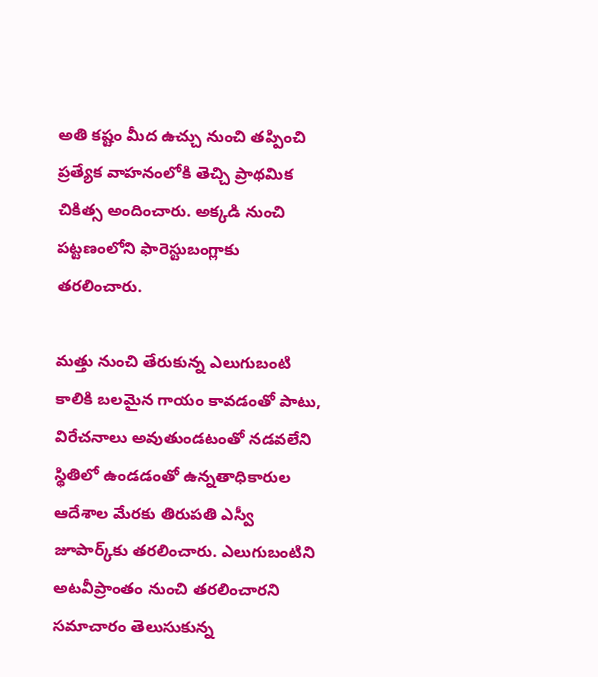అతి కష్టం మీద ఉచ్చు నుంచి తప్పించి ప్రత్యేక వాహనంలోకి తెచ్చి ప్రాథమిక చికిత్స అందించారు. అక్కడి నుంచి పట్టణంలోని ఫారెస్టుబంగ్లాకు తరలించారు.

మత్తు నుంచి తేరుకున్న ఎలుగుబంటి కాలికి బలమైన గాయం కావడంతో పాటు, విరేచనాలు అవుతుండటంతో నడవలేని స్థితిలో ఉండడంతో ఉన్నతాధికారుల ఆదేశాల మేరకు తిరుపతి ఎస్వీ జూపార్క్‌కు తరలించారు. ఎలుగుబంటిని అటవీప్రాంతం నుంచి తరలించారని సమాచారం తెలుసుకున్న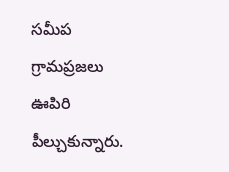సమీప గ్రామప్రజలు ఊపిరి పీల్చుకున్నారు.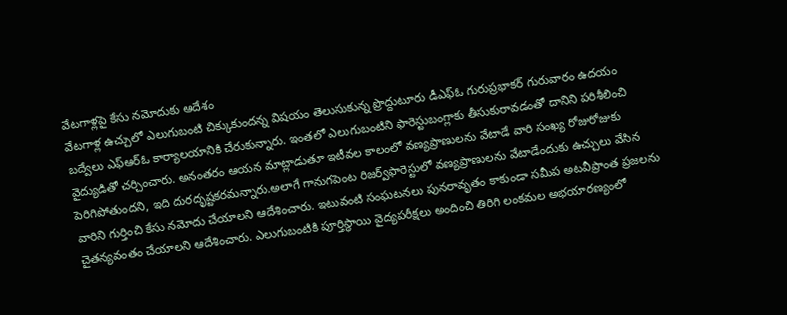వేటగాళ్లపై కేసు నమోదుకు ఆదేశం
వేటగాళ్ల ఉచ్చులో ఎలుగుబంటి చిక్కుకుందన్న విషయం తెలుసుకున్న ప్రొద్దుటూరు డీఎఫ్‌ఓ గురుప్రభాకర్‌ గురువారం ఉదయం బద్వేలు ఎఫ్‌ఆర్‌ఓ కార్యాలయానికి చేరుకున్నారు. ఇంతలో ఎలుగుబంటిని ఫారెస్టుబంగ్లాకు తీసుకురావడంతో దానిని పరిశీలించి వైద్యుడితో చర్చించారు. అనంతరం ఆయన మాట్లాడుతూ ఇటీవల కాలంలో వణ్యప్రాణులను వేటాడే వారి సంఖ్య రోజురోజుకు పెరిగిపోతుందని, ఇది దురదృష్టకరమన్నారు.అలాగే గానుగపెంట రిజర్వ్‌ఫారెస్టులో వణ్యప్రాణులను వేటాడేందుకు ఉచ్చులు వేసిన వారిని గుర్తించి కేసు నమోదు చేయాలని ఆదేశించారు. ఇటువంటి సంఘటనలు పునరావృతం కాకుండా సమీప అటవీప్రాంత ప్రజలను చైతన్యవంతం చేయాలని ఆదేశించారు. ఎలుగుబంటికి పూర్తిస్థాయి వైద్యపరీక్షలు అందించి తిరిగి లంకమల అభయారణ్యంలో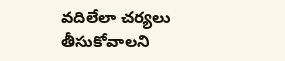వదిలేలా చర్యలు తీసుకోవాలని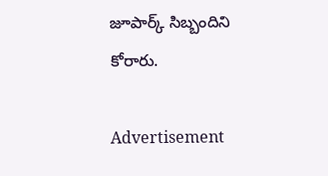జూపార్క్‌ సిబ్బందిని కోరారు.

Advertisement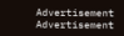Advertisement
Advertisement